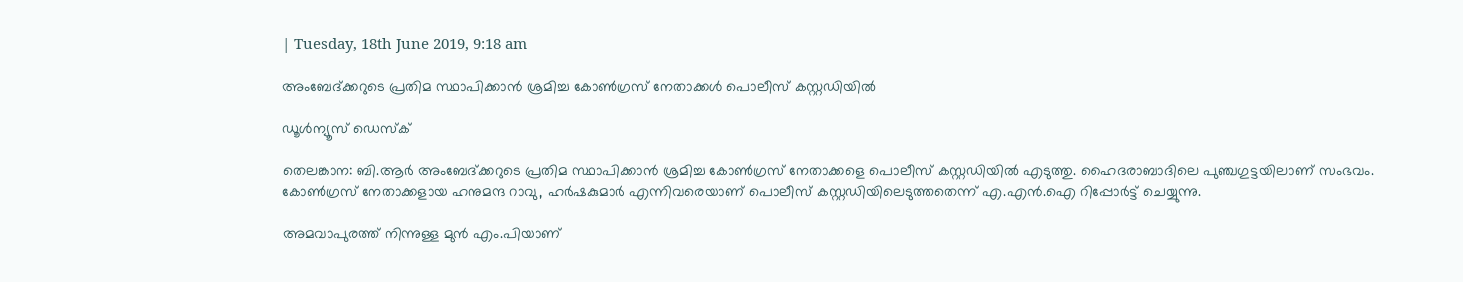| Tuesday, 18th June 2019, 9:18 am

അംബേദ്ക്കറുടെ പ്രതിമ സ്ഥാപിക്കാന്‍ ശ്രമിച്ച കോണ്‍ഗ്രസ് നേതാക്കള്‍ പൊലീസ് കസ്റ്റഡിയില്‍

ഡൂള്‍ന്യൂസ് ഡെസ്‌ക്

തെലങ്കാന: ബി.ആര്‍ അംബേദ്ക്കറുടെ പ്രതിമ സ്ഥാപിക്കാന്‍ ശ്രമിച്ച കോണ്‍ഗ്രസ് നേതാക്കളെ പൊലീസ് കസ്റ്റഡിയില്‍ എടുത്തു. ഹൈദരാബാദിലെ പുഞ്ചഗുട്ടയിലാണ് സംഭവം. കോണ്‍ഗ്രസ് നേതാക്കളായ ഹനുമന്ദ റാവു, ഹര്‍ഷകുമാര്‍ എന്നിവരെയാണ് പൊലീസ് കസ്റ്റഡിയിലെടുത്തതെന്ന് എ.എന്‍.ഐ റിപ്പോര്‍ട്ട് ചെയ്യുന്നു.

അമവാപുരത്ത് നിന്നുള്ള മുന്‍ എം.പിയാണ്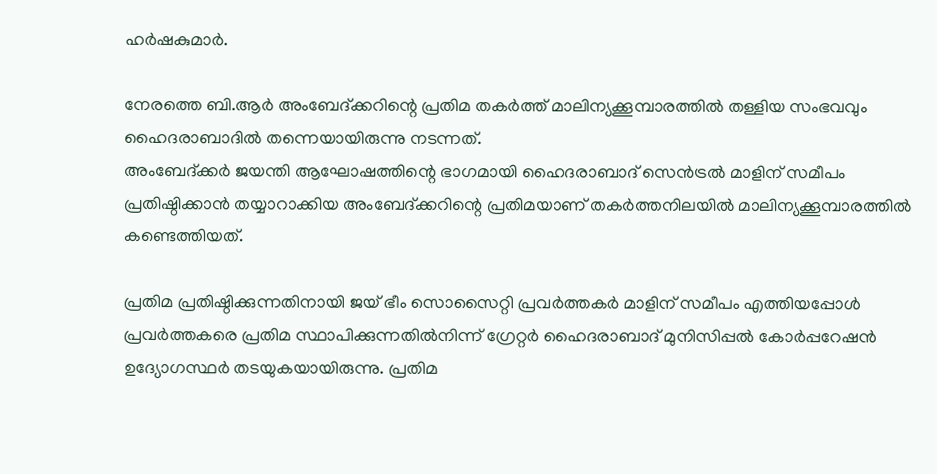ഹര്‍ഷകുമാര്‍.

നേരത്തെ ബി.ആര്‍ അംബേദ്ക്കറിന്റെ പ്രതിമ തകര്‍ത്ത് മാലിന്യക്കൂമ്പാരത്തില്‍ തള്ളിയ സംഭവവും ഹൈദരാബാദില്‍ തന്നെയായിരുന്നു നടന്നത്.
അംബേദ്ക്കര്‍ ജയന്തി ആഘോഷത്തിന്റെ ഭാഗമായി ഹൈദരാബാദ് സെന്‍ട്രല്‍ മാളിന് സമീപം പ്രതിഷ്ഠിക്കാന്‍ തയ്യാറാക്കിയ അംബേദ്ക്കറിന്റെ പ്രതിമയാണ് തകര്‍ത്തനിലയില്‍ മാലിന്യക്കൂമ്പാരത്തില്‍ കണ്ടെത്തിയത്.

പ്രതിമ പ്രതിഷ്ഠിക്കുന്നതിനായി ജയ് ഭീം സൊസൈറ്റി പ്രവര്‍ത്തകര്‍ മാളിന് സമീപം എത്തിയപ്പോള്‍ പ്രവര്‍ത്തകരെ പ്രതിമ സ്ഥാപിക്കുന്നതില്‍നിന്ന് ഗ്രേറ്റര്‍ ഹൈദരാബാദ് മുനിസിപ്പല്‍ കോര്‍പ്പറേഷന്‍ ഉദ്യോഗസ്ഥര്‍ തടയുകയായിരുന്നു. പ്രതിമ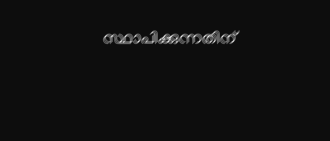സ്ഥാപിക്കുന്നതിന്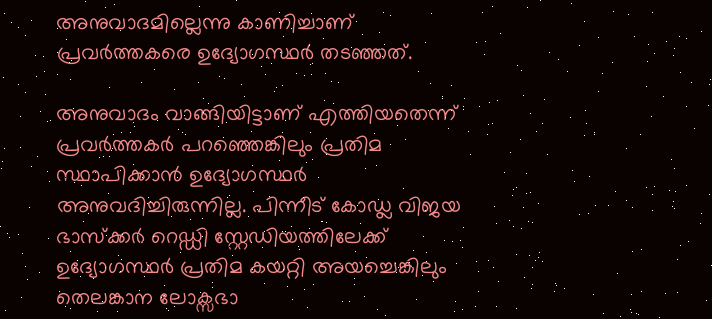അനുവാദമില്ലെന്നു കാണിച്ചാണ് പ്രവര്‍ത്തകരെ ഉദ്യോഗസ്ഥര്‍ തടഞ്ഞത്.

അനുവാദം വാങ്ങിയിട്ടാണ് എത്തിയതെന്ന് പ്രവര്‍ത്തകര്‍ പറഞ്ഞെങ്കിലും പ്രതിമ സ്ഥാപിക്കാന്‍ ഉദ്യോഗസ്ഥര്‍ അനുവദിച്ചിരുന്നില്ല. പിന്നീട് കോഡ്ല വിജയ ഭാസ്‌ക്കര്‍ റെഡ്ഡി സ്റ്റേഡിയത്തിലേക്ക് ഉദ്യോഗസ്ഥര്‍ പ്രതിമ കയറ്റി അയച്ചെങ്കിലും തെലങ്കാന ലോക്സഭാ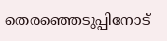തെരഞ്ഞെടുപ്പിനോട്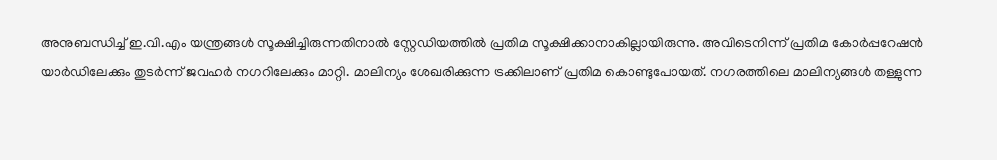അനുബന്ധിച്ച് ഇ.വി.എം യന്ത്രങ്ങള്‍ സൂക്ഷിച്ചിരുന്നതിനാല്‍ സ്റ്റേഡിയത്തില്‍ പ്രതിമ സൂക്ഷിക്കാനാകില്ലായിരുന്നു. അവിടെനിന്ന് പ്രതിമ കോര്‍പ്പറേഷന്‍ യാര്‍ഡിലേക്കും തുടര്‍ന്ന് ജവഹര്‍ നഗറിലേക്കും മാറ്റി. മാലിന്യം ശേഖരിക്കുന്ന ട്രക്കിലാണ് പ്രതിമ കൊണ്ടുപോയത്. നഗരത്തിലെ മാലിന്യങ്ങള്‍ തള്ളുന്ന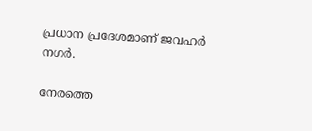പ്രധാന പ്രദേശമാണ് ജവഹര്‍ നഗര്‍.

നേരത്തെ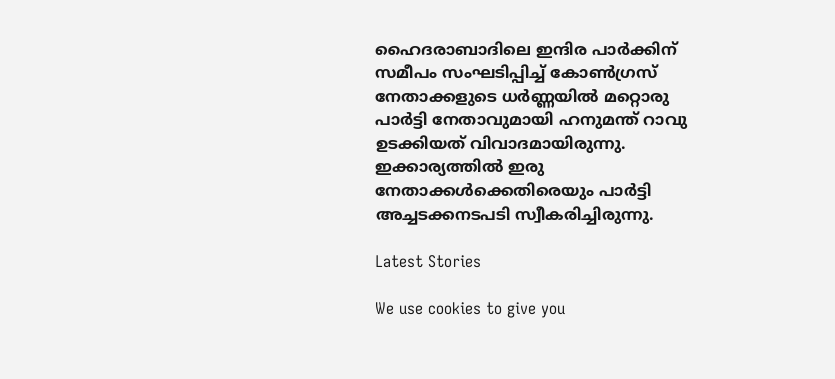ഹൈദരാബാദിലെ ഇന്ദിര പാര്‍ക്കിന് സമീപം സംഘടിപ്പിച്ച് കോണ്‍ഗ്രസ് നേതാക്കളുടെ ധര്‍ണ്ണയില്‍ മറ്റൊരു പാര്‍ട്ടി നേതാവുമായി ഹനുമന്ത് റാവു ഉടക്കിയത് വിവാദമായിരുന്നു. ഇക്കാര്യത്തില്‍ ഇരു നേതാക്കള്‍ക്കെതിരെയും പാര്‍ട്ടി അച്ചടക്കനടപടി സ്വീകരിച്ചിരുന്നു.

Latest Stories

We use cookies to give you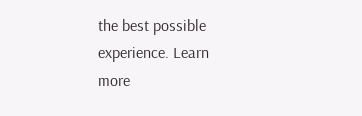the best possible experience. Learn more